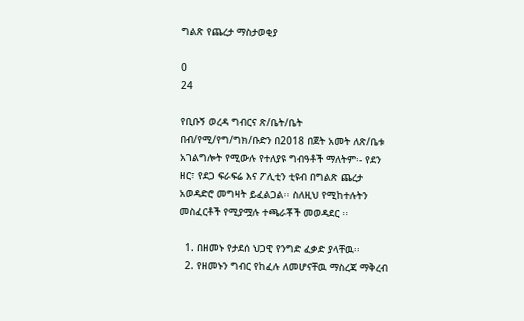ግልጽ የጨረታ ማስታወቂያ

0
24

የቢቡኝ ወረዳ ግብርና ጽ/ቤት/ቤት በብ/የሚ/የግ/ግክ/ቡድን በ2018 በጀት አመት ለጽ/ቤቱ አገልግሎት የሚውሉ የተለያዩ ግብዓቶች ማለትም፡- የደን ዘር፣ የደጋ ፍራፍሬ እና ፖሊቲን ቲዩብ በግልጽ ጨረታ አወዳድሮ መግዛት ይፈልጋል፡፡ ስለዚህ የሚከተሉትን መስፈርቶች የሚያሟሉ ተጫራቾች መወዳደር ፡፡

  1. በዘመኑ የታደሰ ህጋዊ የንግድ ፈቃድ ያላቸዉ፡፡
  2. የዘመኑን ግብር የከፈሉ ለመሆናቸዉ ማስረጃ ማቅረብ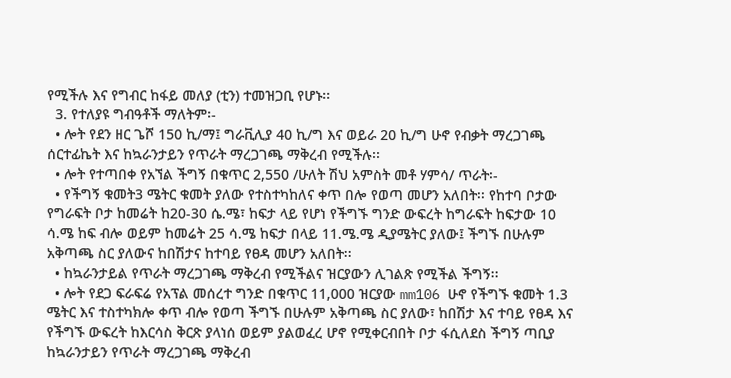የሚችሉ እና የግብር ከፋይ መለያ (ቲን) ተመዝጋቢ የሆኑ፡፡
  3. የተለያዩ ግብዓቶች ማለትም፡-
  • ሎት የደን ዘር ጌሾ 150 ኪ/ማ፤ ግራቪሊያ 40 ኪ/ግ እና ወይራ 20 ኪ/ግ ሁኖ የብቃት ማረጋገጫ ሰርተፊኬት እና ከኳራንታይን የጥራት ማረጋገጫ ማቅረብ የሚችሉ፡፡
  • ሎት የተጣበቀ የአኘል ችግኝ በቁጥር 2,550 /ሁለት ሽህ አምስት መቶ ሃምሳ/ ጥራት፡-
  • የችግኝ ቁመት3 ሜትር ቁመት ያለው የተስተካከለና ቀጥ በሎ የወጣ መሆን አለበት፡፡ የከተባ ቦታው የግራፍት ቦታ ከመሬት ከ20-30 ሴ.ሜ፣ ከፍታ ላይ የሆነ የችግኙ ግንድ ውፍረት ከግራፍት ከፍታው 10 ሳ.ሜ ከፍ ብሎ ወይም ከመሬት 25 ሳ.ሜ ከፍታ በላይ 11.ሜ.ሜ ዲያሜትር ያለው፤ ችግኙ በሁሉም አቅጣጫ ስር ያለውና ከበሽታና ከተባይ የፀዳ መሆን አለበት፡፡
  • ከኳራንታይል የጥራት ማረጋገጫ ማቅረብ የሚችልና ዝርያውን ሊገልጽ የሚችል ችግኝ፡፡
  • ሎት የደጋ ፍራፍሬ የአፕል መሰረተ ግንድ በቁጥር 11,000 ዝርያው mm106 ሁኖ የችግኙ ቁመት 1.3 ሜትር እና ተስተካክሎ ቀጥ ብሎ የወጣ ችግኙ በሁሉም አቅጣጫ ስር ያለው፣ ከበሽታ እና ተባይ የፀዳ እና የችግኙ ውፍረት ከእርሳስ ቅርጽ ያላነሰ ወይም ያልወፈረ ሆኖ የሚቀርብበት ቦታ ፋሲለደስ ችግኝ ጣቢያ ከኳራንታይን የጥራት ማረጋገጫ ማቅረብ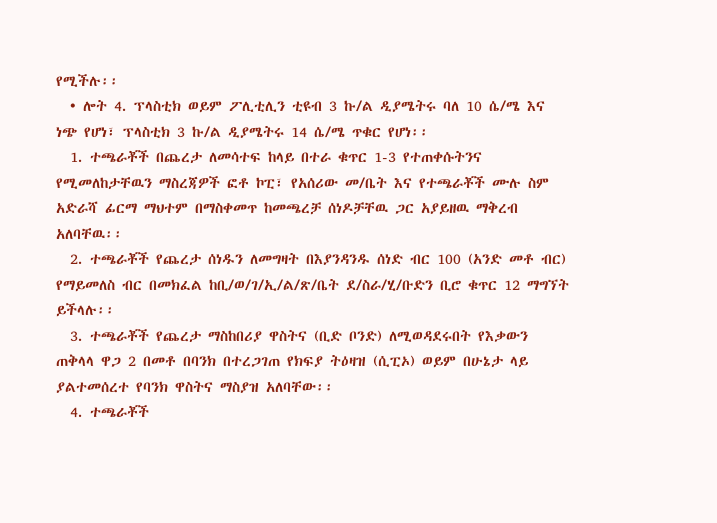የሚችሉ፡፡
  • ሎት 4. ፕላስቲክ ወይም ፖሊቲሊን ቲዩብ 3 ኩ/ል ዲያሜትሩ ባለ 10 ሴ/ሜ እና ነጭ የሆነ፣ ፕላስቲክ 3 ኩ/ል ዲያሜትሩ 14 ሴ/ሜ ጥቁር የሆነ፡፡
  1. ተጫራቾች በጨረታ ለመሳተፍ ከላይ በተራ ቁጥር 1-3 የተጠቀሱትንና የሚመለከታቸዉን ማስረጃዎች ፎቶ ኮፒ፣ የአሰሪው መ/ቤት እና የተጫራቾች ሙሉ ስም አድራሻ ፊርማ ማህተም በማስቀመጥ ከመጫረቻ ሰነዶቻቸዉ ጋር አያይዘዉ ማቅረብ አለባቸዉ፡፡
  2. ተጫራቾች የጨረታ ሰነዱን ለመግዛት በእያንዳንዱ ሰነድ ብር 100 (አንድ መቶ ብር) የማይመለስ ብር በመክፈል ከቢ/ወ/ገ/ኢ/ል/ጽ/ቤት ደ/ስራ/ሂ/ቡድን ቢሮ ቁጥር 12 ማግኘት ይችላሉ፡፡
  3. ተጫራቾች የጨረታ ማስከበሪያ ዋስትና (ቢድ ቦንድ) ለሚወዳደሩበት የእቃውን ጠቅላላ ዋጋ 2 በመቶ በባንክ በተረጋገጠ የክፍያ ትዕዛዝ (ሲፒኦ) ወይም በሁኔታ ላይ ያልተመሰረተ የባንክ ዋስትና ማስያዝ አለባቸው፡፡
  4. ተጫራቾች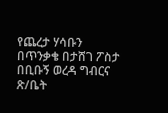የጨረታ ሃሳቡን በጥንቃቄ በታሸገ ፖስታ በቢቡኝ ወረዳ ግብርና ጽ/ቤት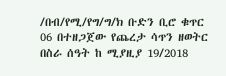/በብ/የሚ/የግ/ግ/ክ ቡድን ቢሮ ቁጥር 06 በተዘጋጀው የጨረታ ሳጥን ዘወትር በስራ ሰዓት ከ ሚያዚያ 19/2018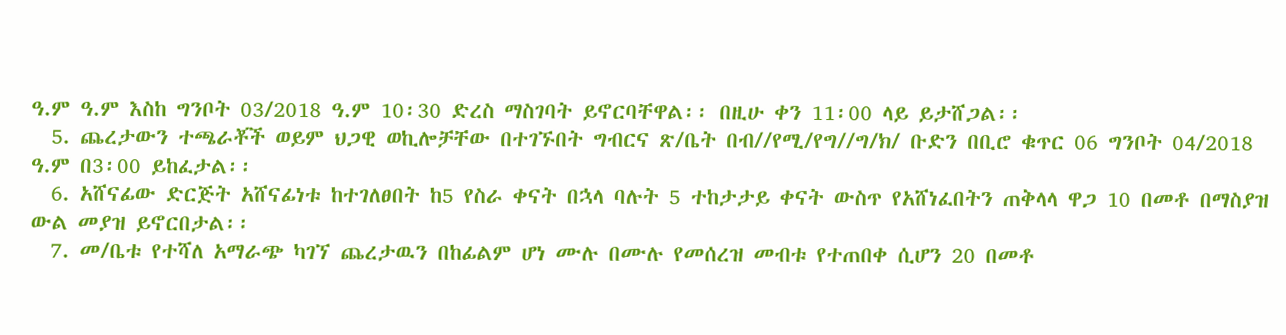ዓ.ም ዓ.ም እስከ ግንቦት 03/2018 ዓ.ም 10፡30 ድረስ ማስገባት ይኖርባቸዋል፡፡ በዚሁ ቀን 11፡00 ላይ ይታሸጋል፡፡
  5. ጨረታውን ተጫራቾች ወይም ህጋዊ ወኪሎቻቸው በተገኙበት ግብርና ጽ/ቤት በብ//የሚ/የግ//ግ/ክ/ ቡድን በቢሮ ቁጥር 06 ግንቦት 04/2018 ዓ.ም በ3፡00 ይከፈታል፡፡
  6. አሸናፊው ድርጅት አሸናፊነቱ ከተገለፀበት ከ5 የስራ ቀናት በኋላ ባሉት 5 ተከታታይ ቀናት ውስጥ የአሸነፈበትን ጠቅላላ ዋጋ 10 በመቶ በማስያዝ ውል መያዝ ይኖርበታል፡፡
  7. መ/ቤቱ የተሻለ አማራጭ ካገኘ ጨረታዉን በከፊልም ሆነ ሙሉ በሙሉ የመሰረዝ መብቱ የተጠበቀ ሲሆን 20 በመቶ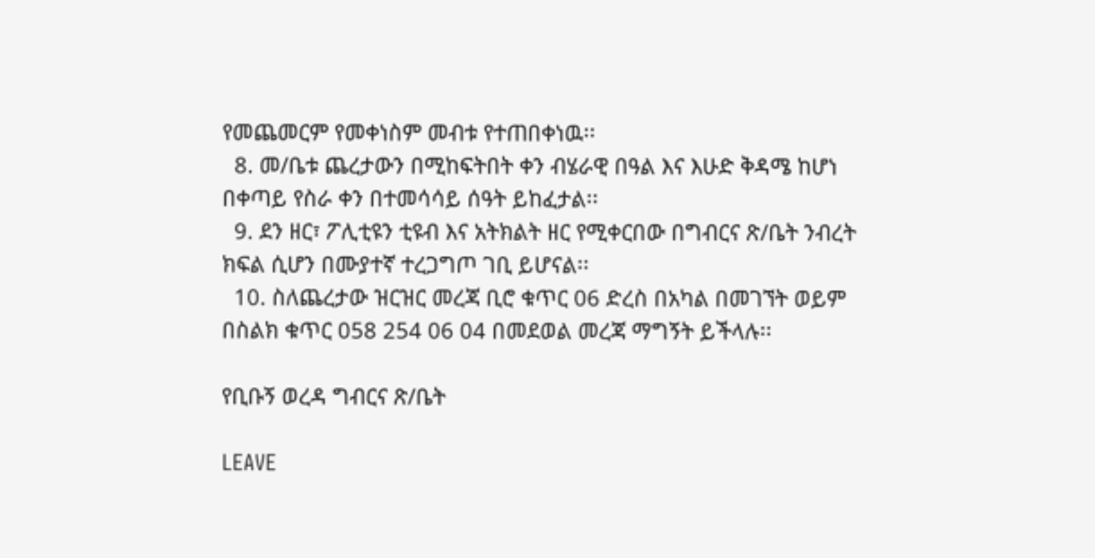የመጨመርም የመቀነስም መብቱ የተጠበቀነዉ፡፡
  8. መ/ቤቱ ጨረታውን በሚከፍትበት ቀን ብሄራዊ በዓል እና እሁድ ቅዳሜ ከሆነ በቀጣይ የስራ ቀን በተመሳሳይ ሰዓት ይከፈታል፡፡
  9. ደን ዘር፣ ፖሊቲዩን ቲዩብ እና አትክልት ዘር የሚቀርበው በግብርና ጽ/ቤት ንብረት ክፍል ሲሆን በሙያተኛ ተረጋግጦ ገቢ ይሆናል፡፡
  10. ስለጨረታው ዝርዝር መረጃ ቢሮ ቁጥር 06 ድረስ በአካል በመገኘት ወይም በስልክ ቁጥር 058 254 06 04 በመደወል መረጃ ማግኝት ይችላሉ፡፡

የቢቡኝ ወረዳ ግብርና ጽ/ቤት

LEAVE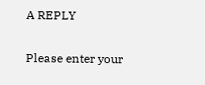A REPLY

Please enter your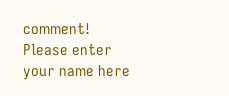comment!
Please enter your name here